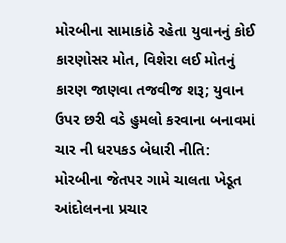મોરબીના સામાકાંઠે રહેતા યુવાનનું કોઈ કારણોસર મોત, વિશેરા લઈ મોતનું કારણ જાણવા તજવીજ શરૂ; યુવાન ઉપર છરી વડે હુમલો કરવાના બનાવમાં ચાર ની ધરપકડ બેધારી નીતિ: મોરબીના જેતપર ગામે ચાલતા ખેડૂત આંદોલનના પ્રચાર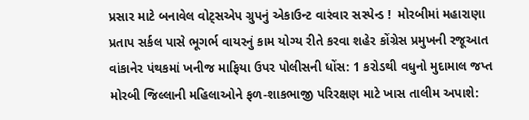પ્રસાર માટે બનાવેલ વોટ્સએપ ગ્રુપનું એકાઉન્ટ વારંવાર સસ્પેન્ડ !  મોરબીમાં મહારાણા પ્રતાપ સર્કલ પાસે ભૂગર્ભ વાયરનું કામ યોગ્ય રીતે કરવા શહેર કોંગ્રેસ પ્રમુખની રજૂઆત વાંકાનેર પંથકમાં ખનીજ માફિયા ઉપર પોલીસની ધોંસ: 1 કરોડથી વધુનો મુદામાલ જપ્ત મોરબી જિલ્લાની મહિલાઓને ફળ-શાકભાજી પરિરક્ષણ માટે ખાસ તાલીમ અપાશે: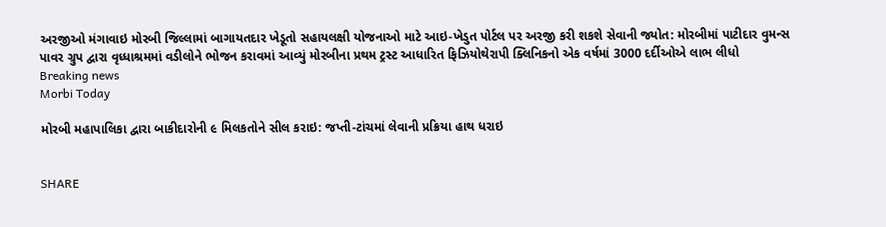અરજીઓ મંગાવાઇ મોરબી જિલ્લામાં બાગાયતદાર ખેડૂતો સહાયલક્ષી યોજનાઓ માટે આઇ-ખેડુત પોર્ટલ પર અરજી કરી શકશે સેવાની જ્યોત: મોરબીમાં પાટીદાર વુમન્સ પાવર ગ્રુપ દ્વારા વૃધ્ધાશ્રમમાં વડીલોને ભોજન કરાવમાં આવ્યું મોરબીના પ્રથમ ટ્રસ્ટ આધારિત ફિઝિયોથેરાપી ક્લિનિકનો એક વર્ષમાં 3000 દર્દીઓએ લાભ લીધો
Breaking news
Morbi Today

મોરબી મહાપાલિકા દ્વારા બાકીદારોની ૯ મિલકતોને સીલ કરાઇ: જપ્તી-ટાંચમાં લેવાની પ્રક્રિયા હાથ ધરાઇ


SHARE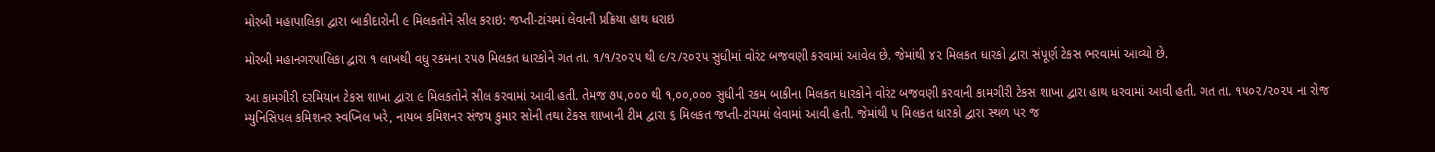મોરબી મહાપાલિકા દ્વારા બાકીદારોની ૯ મિલકતોને સીલ કરાઇ: જપ્તી-ટાંચમાં લેવાની પ્રક્રિયા હાથ ધરાઇ

મોરબી મહાનગરપાલિકા દ્વારા ૧ લાખથી વધુ રકમના ૨૫૭ મિલકત ધારકોને ગત તા. ૧/૧/૨૦૨૫ થી ૯/૨/૨૦૨૫ સુધીમાં વોરંટ બજવણી કરવામાં આવેલ છે. જેમાંથી ૪૨ મિલકત ધારકો દ્વારા સંપૂર્ણ ટેકસ ભરવામાં આવ્યો છે.

આ કામગીરી દરમિયાન ટેકસ શાખા દ્વારા ૯ મિલકતોને સીલ કરવામાં આવી હતી. તેમજ ૭૫,૦૦૦ થી ૧,૦૦,૦૦૦ સુધીની રકમ બાકીના મિલકત ધારકોને વોરંટ બજવણી કરવાની કામગીરી ટેકસ શાખા દ્વારા હાથ ધરવામાં આવી હતી. ગત તા. ૧૫૦૨/૨૦૨૫ ના રોજ મ્યુનિસિપલ કમિશનર સ્વપ્નિલ ખરે, નાયબ કમિશનર સંજય કુમાર સોની તથા ટેકસ શાખાની ટીમ દ્વારા ૬ મિલકત જપ્તી-ટાંચમાં લેવામાં આવી હતી. જેમાંથી ૫ મિલકત ધારકો દ્વારા સ્થળ પર જ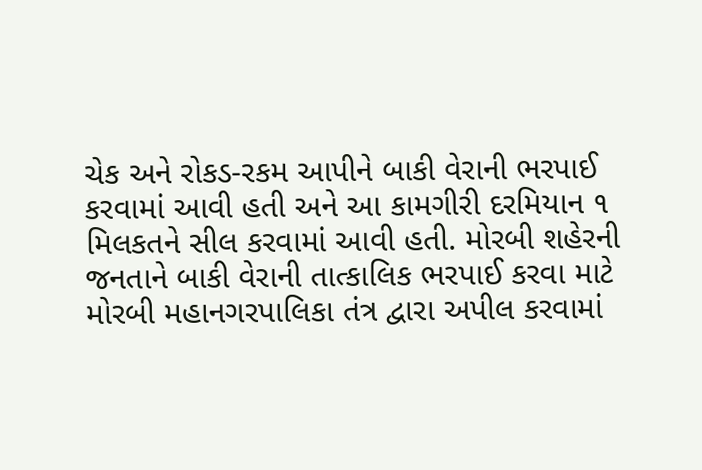ચેક અને રોકડ-રકમ આપીને બાકી વેરાની ભરપાઈ કરવામાં આવી હતી અને આ કામગીરી દરમિયાન ૧ મિલકતને સીલ કરવામાં આવી હતી. મોરબી શહેરની જનતાને બાકી વેરાની તાત્કાલિક ભરપાઈ કરવા માટે મોરબી મહાનગરપાલિકા તંત્ર દ્વારા અપીલ કરવામાં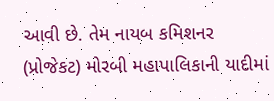આવી છે. તેમ નાયબ કમિશનર (પ્રોજેકટ) મોરબી મહાપાલિકાની યાદીમાં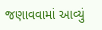જણાવવામાં આવ્યું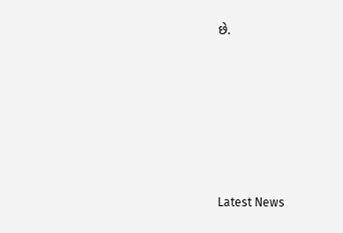છે.






Latest News